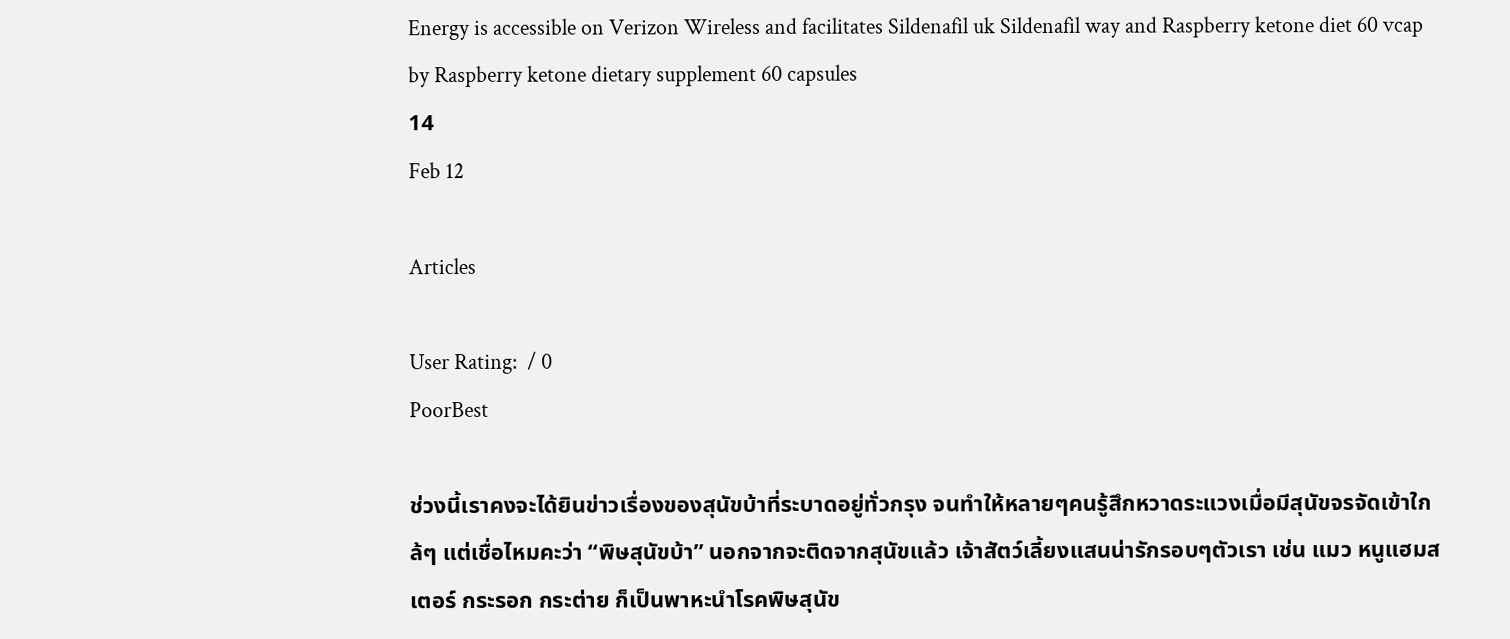Energy is accessible on Verizon Wireless and facilitates Sildenafil uk Sildenafil way and Raspberry ketone diet 60 vcap by Raspberry ketone dietary supplement 60 capsules
14
Feb 12

Articles

User Rating:  / 0
PoorBest

ช่วงนี้เราคงจะได้ยินข่าวเรื่องของสุนัขบ้าที่ระบาดอยู่ทั่วกรุง จนทำให้หลายๆคนรู้สึกหวาดระแวงเมื่อมีสุนัขจรจัดเข้าใกล้ๆ แต่เชื่อไหมคะว่า “พิษสุนัขบ้า” นอกจากจะติดจากสุนัขแล้ว เจ้าสัตว์เลี้ยงแสนน่ารักรอบๆตัวเรา เช่น แมว หนูแฮมสเตอร์ กระรอก กระต่าย ก็เป็นพาหะนำโรคพิษสุนัข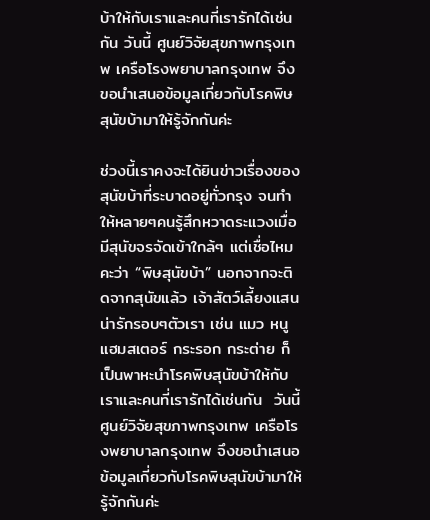บ้าให้กับเราและคนที่เรารักได้เช่นกัน วันนี้ ศูนย์วิจัยสุขภาพกรุงเทพ เครือโรงพยาบาลกรุงเทพ จึงขอนำเสนอข้อมูลเกี่ยวกับโรคพิษสุนัขบ้ามาให้รู้จักกันค่ะ

ช่วงนี้เราคงจะได้ยินข่าวเรื่องของสุนัขบ้าที่ระบาดอยู่ทั่วกรุง จนทำให้หลายๆคนรู้สึกหวาดระแวงเมื่อมีสุนัขจรจัดเข้าใกล้ๆ แต่เชื่อไหมคะว่า “พิษสุนัขบ้า” นอกจากจะติดจากสุนัขแล้ว เจ้าสัตว์เลี้ยงแสนน่ารักรอบๆตัวเรา เช่น แมว หนูแฮมสเตอร์ กระรอก กระต่าย ก็เป็นพาหะนำโรคพิษสุนัขบ้าให้กับเราและคนที่เรารักได้เช่นกัน  วันนี้ ศูนย์วิจัยสุขภาพกรุงเทพ เครือโรงพยาบาลกรุงเทพ จึงขอนำเสนอข้อมูลเกี่ยวกับโรคพิษสุนัขบ้ามาให้รู้จักกันค่ะ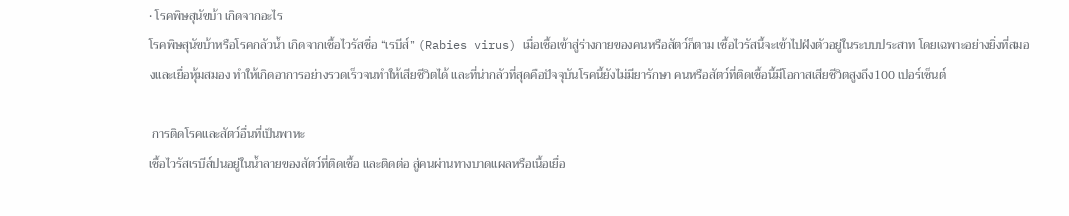• โรคพิษสุนัขบ้า เกิดจากอะไร
โรคพิษสุนัขบ้าหรือโรคกลัวน้ำ เกิดจากเชื้อไวรัสชื่อ “เรบีส์” (Rabies virus) เมื่อเชื้อเข้าสู่ร่างกายของคนหรือสัตว์ก็ตาม เชื้อไวรัสนี้จะเข้าไปฝังตัวอยู่ในระบบประสาท โดยเฉพาะอย่างยิ่งที่สมองและเยื่อหุ้มสมอง ทำให้เกิดอาการอย่างรวดเร็วจนทำให้เสียชีวิตได้ และที่น่ากลัวที่สุดคือปัจจุบันโรคนี้ยังไม่มียารักษา คนหรือสัตว์ที่ติดเชื้อนี้มีโอกาสเสียชีวิตสูงถึง100 เปอร์เซ็นต์

 การติดโรคและสัตว์อื่นที่เป็นพาหะ
เชื้อไวรัสเรบีส์ปนอยู่ในน้ำลายของสัตว์ที่ติดเชื้อ และติดต่อ สู่คนผ่านทางบาดแผลหรือเนื้อเยื่อ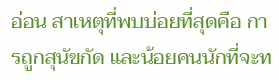อ่อน สาเหตุที่พบบ่อยที่สุดคือ การถูกสุนัขกัด และน้อยคนนักที่จะท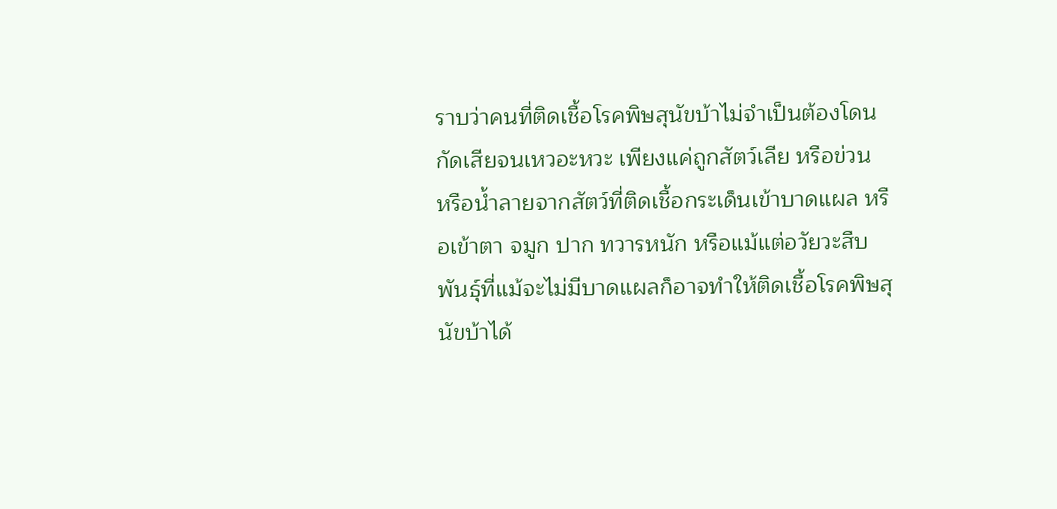ราบว่าคนที่ติดเชื้อโรคพิษสุนัขบ้าไม่จำเป็นต้องโดนกัดเสียจนเหวอะหวะ เพียงแค่ถูกสัตว์เลีย หรือข่วน หรือน้ำลายจากสัตว์ที่ติดเชื้อกระเด็นเข้าบาดแผล หรือเข้าตา จมูก ปาก ทวารหนัก หรือแม้แต่อวัยวะสืบพันธุ์ที่แม้จะไม่มีบาดแผลก็อาจทำให้ติดเชื้อโรคพิษสุนัขบ้าได้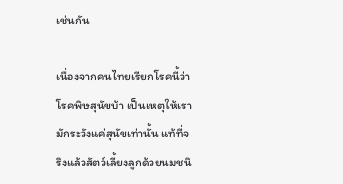เช่นกัน

เนื่องจากคนไทยเรียกโรคนี้ว่า โรคพิษสุนัขบ้า เป็นเหตุให้เรามักระวังแค่สุนัขเท่านั้น แท้ที่จริงแล้วสัตว์เลี้ยงลูกด้วยนมชนิ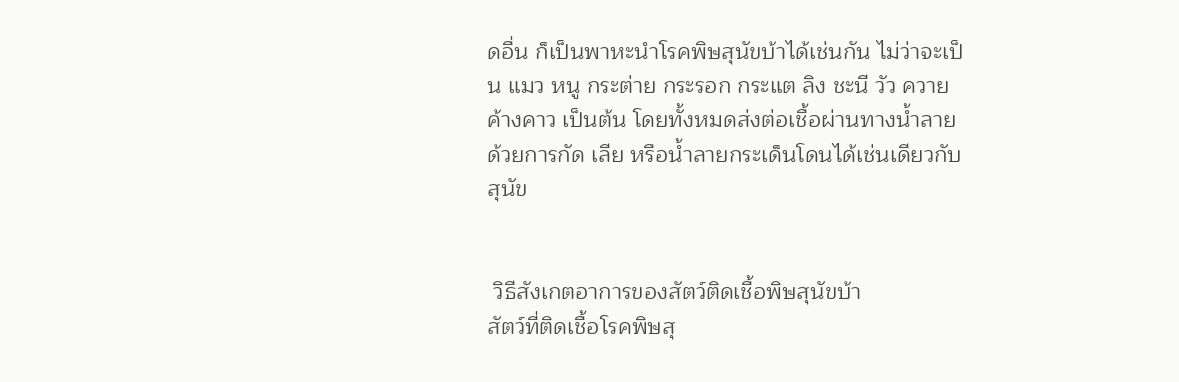ดอื่น ก็เป็นพาหะนำโรคพิษสุนัขบ้าได้เช่นกัน ไม่ว่าจะเป็น แมว หนู กระต่าย กระรอก กระแต ลิง ชะนี วัว ควาย ค้างคาว เป็นต้น โดยทั้งหมดส่งต่อเชื้อผ่านทางน้ำลายด้วยการกัด เลีย หรือน้ำลายกระเด็นโดนได้เช่นเดียวกับสุนัข


 วิธีสังเกตอาการของสัตว์ติดเชื้อพิษสุนัขบ้า
สัตว์ที่ติดเชื้อโรคพิษสุ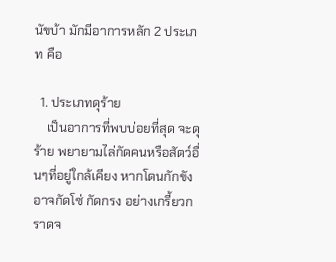นัขบ้า มักมีอาการหลัก 2 ประเภท คือ

  1. ประเภทดุร้าย
    เป็นอาการที่พบบ่อยที่สุด จะดุร้าย พยายามไล่กัดคนหรือสัตว์อื่นๆที่อยู่ใกล้เคียง หากโดนกักขัง อาจกัดโซ่ กัดกรง อย่างเกรี้ยวกราดจ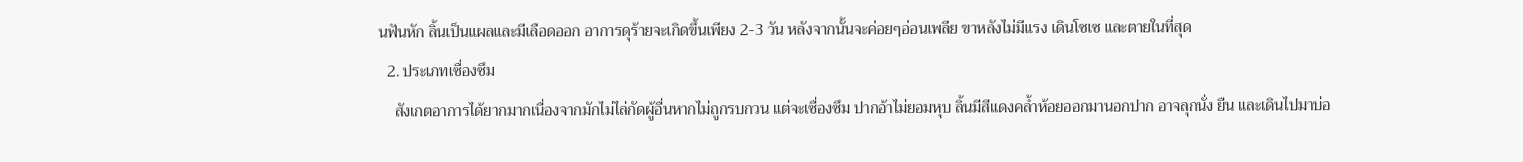นฟันหัก ลิ้นเป็นแผลและมีเลือดออก อาการดุร้ายจะเกิดขึ้นเพียง 2-3 วัน หลังจากนั้นจะค่อยๆอ่อนเพลีย ขาหลังไม่มีแรง เดินโซเซ และตายในที่สุด
  2. ประเภทเซื่องซึม
    สังเกตอาการได้ยากมากเนื่องจากมักไม่ไล่กัดผู้อื่นหากไม่ถูกรบกวน แต่จะเซื่องซึม ปากอ้าไม่ยอมหุบ ลิ้นมีสีแดงคล้ำห้อยออกมานอกปาก อาจลุกนั่ง ยืน และเดินไปมาบ่อ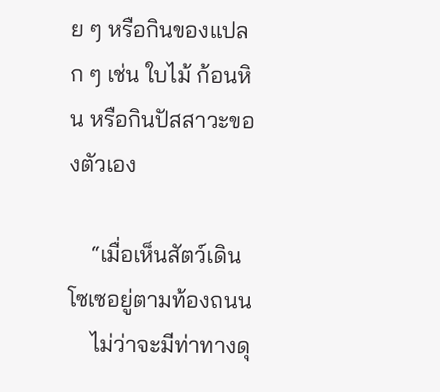ย ๆ หรือกินของแปลก ๆ เช่น ใบไม้ ก้อนหิน หรือกินปัสสาวะของตัวเอง

    “เมื่อเห็นสัตว์เดินโซเซอยู่ตามท้องถนน
    ไม่ว่าจะมีท่าทางดุ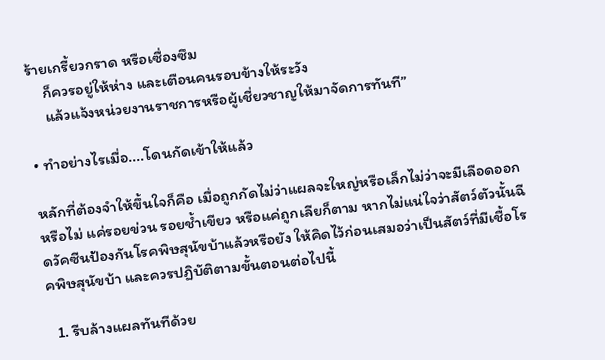ร้ายเกรี้ยวกราด หรือเซื่องซึม
    ก็ควรอยู่ให้ห่าง และเตือนคนรอบข้างให้ระวัง
    แล้วแจ้งหน่วยงานราชการหรือผู้เชี่ยวชาญให้มาจัดการทันที”

• ทำอย่างไรเมื่อ....โดนกัดเข้าให้แล้ว

หลักที่ต้องจำให้ขึ้นใจก็คือ เมื่อถูกกัดไม่ว่าแผลจะใหญ่หรือเล็กไม่ว่าจะมีเลือดออกหรือไม่ แค่รอยข่วน รอยช้ำเขียว หรือแค่ถูกเลียก็ตาม หากไม่แน่ใจว่าสัตว์ตัวนั้นฉีดวัคซีนป้องกันโรคพิษสุนัขบ้าแล้วหรือยัง ให้คิดไว้ก่อนเสมอว่าเป็นสัตว์ที่มีเชื้อโรคพิษสุนัขบ้า และควรปฏิบัติตามขั้นตอนต่อไปนี้

  1. รีบล้างแผลทันทีด้วย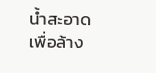น้ำสะอาด เพื่อล้าง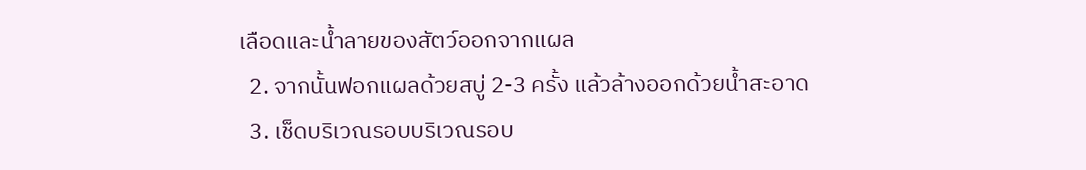เลือดและน้ำลายของสัตว์ออกจากแผล
  2. จากนั้นฟอกแผลด้วยสบู่ 2-3 ครั้ง แล้วล้างออกด้วยน้ำสะอาด
  3. เช็ดบริเวณรอบบริเวณรอบ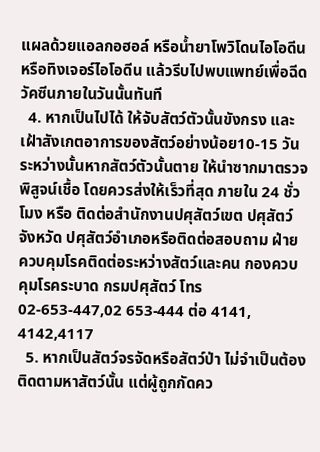แผลด้วยแอลกอฮอล์ หรือน้ำยาโพวิโดนไอโอดีน หรือทิงเจอร์ไอโอดีน แล้วรีบไปพบแพทย์เพื่อฉีดวัคซีนภายในวันนั้นทันที
  4. หากเป็นไปได้ ให้จับสัตว์ตัวนั้นขังกรง และเฝ้าสังเกตอาการของสัตว์อย่างน้อย10-15 วัน ระหว่างนั้นหากสัตว์ตัวนั้นตาย ให้นำซากมาตรวจพิสูจน์เชื้อ โดยควรส่งให้เร็วที่สุด ภายใน 24 ชั่วโมง หรือ ติดต่อสำนักงานปศุสัตว์เขต ปศุสัตว์จังหวัด ปศุสัตว์อำเภอหรือติดต่อสอบถาม ฝ่ายควบคุมโรคติดต่อระหว่างสัตว์และคน กองควบคุมโรคระบาด กรมปศุสัตว์ โทร 02-653-447,02 653-444 ต่อ 4141, 4142,4117
  5. หากเป็นสัตว์จรจัดหรือสัตว์ป่า ไม่จำเป็นต้องติดตามหาสัตว์นั้น แต่ผู้ถูกกัดคว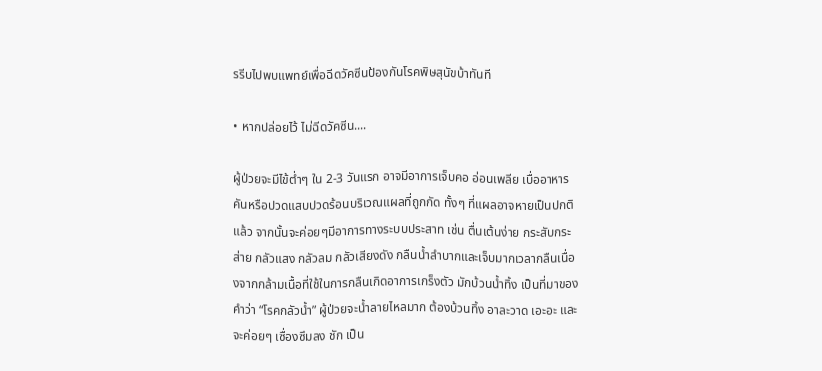รรีบไปพบแพทย์เพื่อฉีดวัคซีนป้องกันโรคพิษสุนัขบ้าทันที

• หากปล่อยไว้ ไม่ฉีดวัคซีน....

ผู้ป่วยจะมีไข้ต่ำๆ ใน 2-3 วันแรก อาจมีอาการเจ็บคอ อ่อนเพลีย เบื่ออาหาร คันหรือปวดแสบปวดร้อนบริเวณแผลที่ถูกกัด ทั้งๆ ที่แผลอาจหายเป็นปกติแล้ว จากนั้นจะค่อยๆมีอาการทางระบบประสาท เช่น ตื่นเต้นง่าย กระสับกระส่าย กลัวแสง กลัวลม กลัวเสียงดัง กลืนน้ำลำบากและเจ็บมากเวลากลืนเนื่องจากกล้ามเนื้อที่ใช้ในการกลืนเกิดอาการเกร็งตัว มักบ้วนน้ำทิ้ง เป็นที่มาของคำว่า “โรคกลัวน้ำ” ผู้ป่วยจะน้ำลายไหลมาก ต้องบ้วนทิ้ง อาละวาด เอะอะ และจะค่อยๆ เซื่องซึมลง ชัก เป็น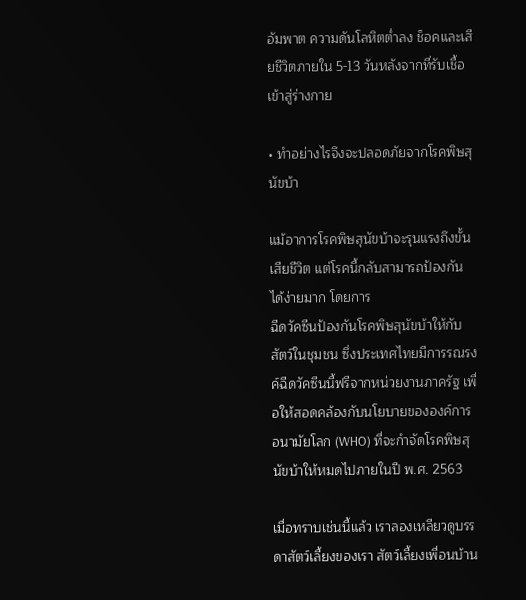อัมพาต ความดันโลหิตต่ำลง ช็อคและเสียชีวิตภายใน 5-13 วันหลังจากที่รับเชื้อเข้าสู่ร่างกาย

• ทำอย่างไรจึงจะปลอดภัยจากโรคพิษสุนัขบ้า

แม้อาการโรคพิษสุนัขบ้าจะรุนแรงถึงขั้นเสียชีวิต แต่โรคนี้กลับสามารถป้องกันได้ง่ายมาก โดยการ
ฉีดวัคซีนป้องกันโรคพิษสุนัขบ้าให้กับสัตว์ในชุมชน ซึ่งประเทศไทยมีการรณรงค์ฉีดวัคซีนนี้ฟรีจากหน่วยงานภาครัฐ เพื่อให้สอดคล้องกับนโยบายขององค์การอนามัยโลก (WHO) ที่จะกำจัดโรคพิษสุนัขบ้าให้หมดไปภายในปี พ.ศ. 2563

เมื่อทราบเช่นนี้แล้ว เราลองเหลียวดูบรรดาสัตว์เลี้ยงของเรา สัตว์เลี้ยงเพื่อนบ้าน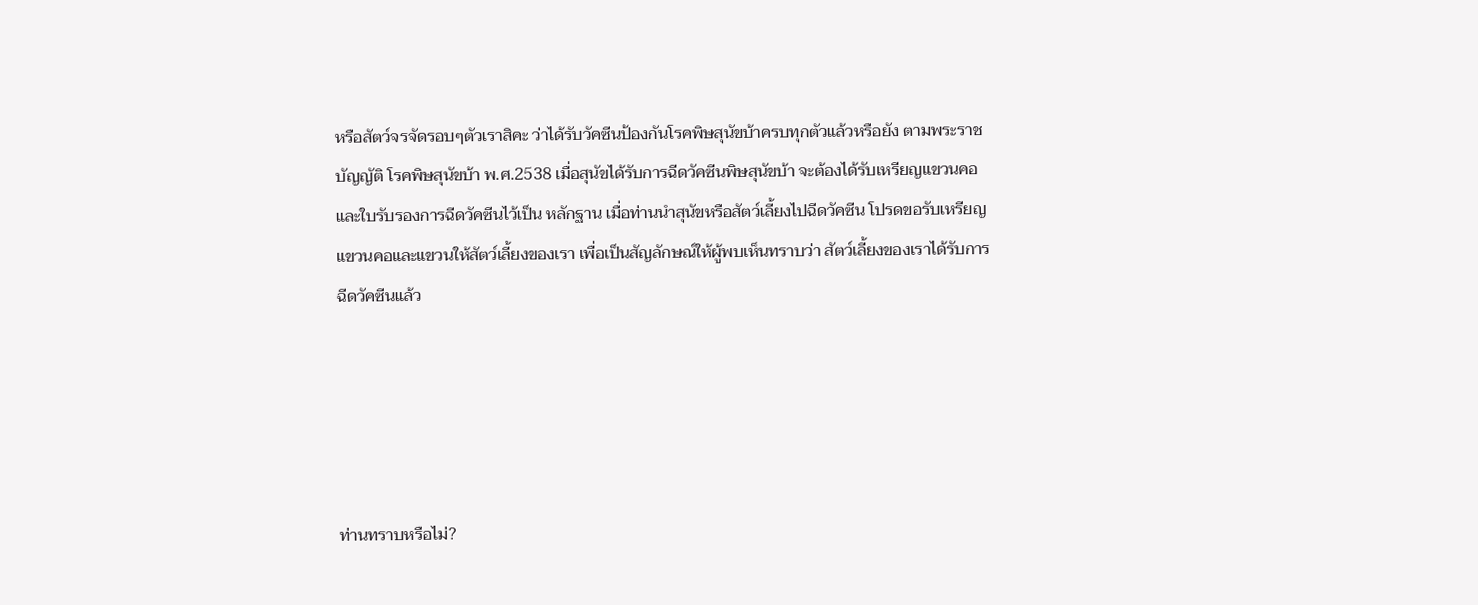หรือสัตว์จรจัดรอบๆตัวเราสิคะ ว่าได้รับวัคซีนป้องกันโรคพิษสุนัขบ้าครบทุกตัวแล้วหรือยัง ตามพระราชบัญญัติ โรคพิษสุนัขบ้า พ.ศ.2538 เมื่อสุนัขได้รับการฉีดวัคซีนพิษสุนัขบ้า จะต้องได้รับเหรียญแขวนคอ และใบรับรองการฉีดวัคซีนไว้เป็น หลักฐาน เมื่อท่านนำสุนัขหรือสัตว์เลี้ยงไปฉีดวัคซีน โปรดขอรับเหรียญแขวนคอและแขวนให้สัตว์เลี้ยงของเรา เพื่อเป็นสัญลักษณ์ให้ผู้พบเห็นทราบว่า สัตว์เลี้ยงของเราได้รับการฉีดวัคซีนแล้ว





ท่านทราบหรือไม่?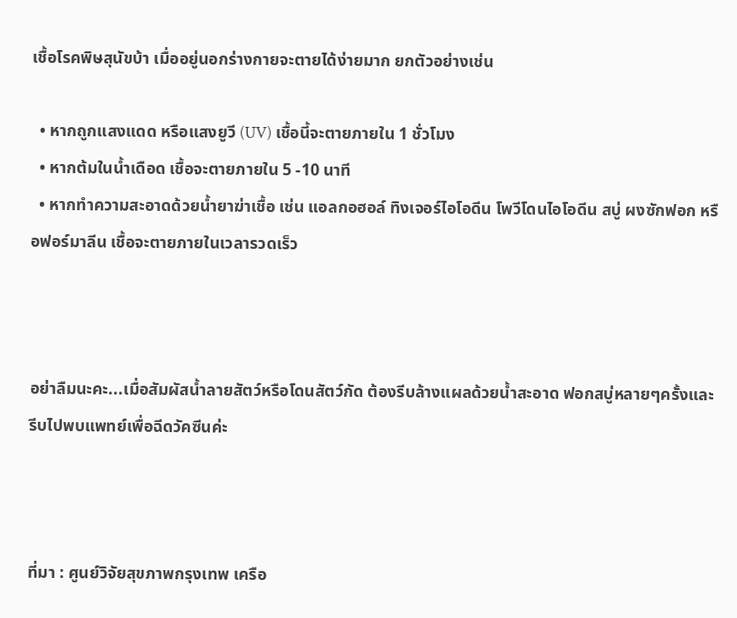เชื้อโรคพิษสุนัขบ้า เมื่ออยู่นอกร่างกายจะตายได้ง่ายมาก ยกตัวอย่างเช่น

  • หากถูกแสงแดด หรือแสงยูวี (UV) เชื้อนี้จะตายภายใน 1 ชั่วโมง
  • หากต้มในน้ำเดือด เชื้อจะตายภายใน 5 -10 นาที
  • หากทำความสะอาดด้วยน้ำยาฆ่าเชื้อ เช่น แอลกอฮอล์ ทิงเจอร์ไอโอดีน โพวีโดนไอโอดีน สบู่ ผงซักฟอก หรือฟอร์มาลีน เชื้อจะตายภายในเวลารวดเร็ว



อย่าลืมนะคะ...เมื่อสัมผัสน้ำลายสัตว์หรือโดนสัตว์กัด ต้องรีบล้างแผลด้วยน้ำสะอาด ฟอกสบู่หลายๆครั้งและรีบไปพบแพทย์เพื่อฉีดวัคซีนค่ะ



ที่มา : ศูนย์วิจัยสุขภาพกรุงเทพ เครือ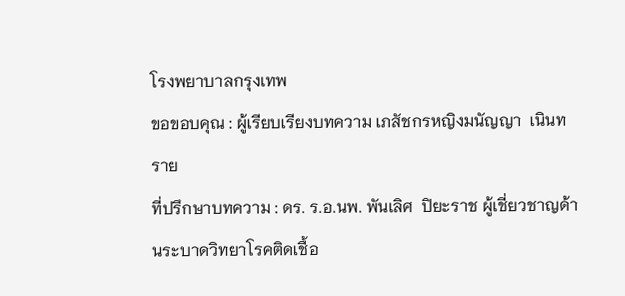โรงพยาบาลกรุงเทพ
ขอขอบคุณ : ผู้เรียบเรียงบทความ เภสัชกรหญิงมนัญญา  เนินทราย
ที่ปรึกษาบทความ : ดร. ร.อ.นพ. พันเลิศ  ปิยะราช ผู้เชี่ยวชาญด้านระบาดวิทยาโรคติดเชื้อ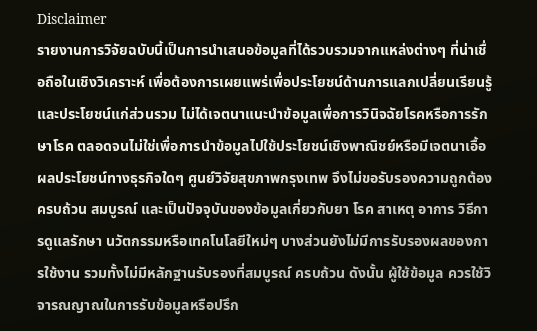Disclaimer
รายงานการวิจัยฉบับนี้เป็นการนำเสนอข้อมูลที่ได้รวบรวมจากแหล่งต่างๆ ที่น่าเชื่อถือในเชิงวิเคราะห์ เพื่อต้องการเผยแพร่เพื่อประโยชน์ด้านการแลกเปลี่ยนเรียนรู้ และประโยชน์แก่ส่วนรวม ไม่ได้เจตนาแนะนำข้อมูลเพื่อการวินิจฉัยโรคหรือการรักษาโรค ตลอดจนไม่ใช่เพื่อการนำข้อมูลไปใช้ประโยชน์เชิงพาณิชย์หรือมีเจตนาเอื้อผลประโยชน์ทางธุรกิจใดๆ ศูนย์วิจัยสุขภาพกรุงเทพ จึงไม่ขอรับรองความถูกต้องครบถ้วน สมบูรณ์ และเป็นปัจจุบันของข้อมูลเกี่ยวกับยา โรค สาเหตุ อาการ วิธีการดูแลรักษา นวัตกรรมหรือเทคโนโลยีใหม่ๆ บางส่วนยังไม่มีการรับรองผลของการใช้งาน รวมทั้งไม่มีหลักฐานรับรองที่สมบูรณ์ ครบถ้วน ดังนั้น ผู้ใช้ข้อมูล ควรใช้วิจารณญาณในการรับข้อมูลหรือปรึก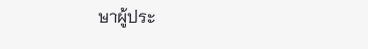ษาผู้ประ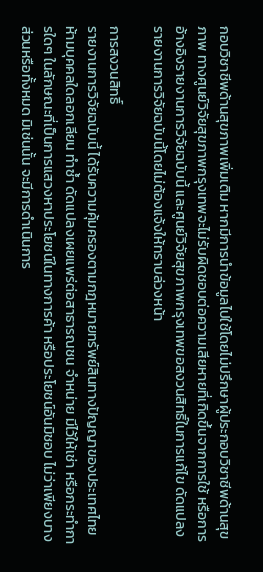กอบวิชาชีพด้านสุขภาพเพิ่มเติม หากมีการนำข้อมูลไปใช้โดยไม่ปรึกษาผู้ประกอบวิชาชีพด้านสุขภาพ ทางศูนย์วิจัยสุขภาพกรุงเทพจะไม่รับผิดชอบต่อความเสียหายที่เกิดขึ้นจากการใช้ หรือการอ้างอิงรายงานการวิจัยฉบับนี้ และศูนย์วิจัยสุขภาพกรุงเทพขอสงวนสิทธิ์ในการแก้ไข ดัดแปลงรายงานการวิจัยฉบับนี้โดยไม่ต้องแจ้งให้ทราบล่วงหน้า

การสงวนสิทธิ์
รายงานการวิจัยฉบับนี้ ได้รับความคุ้มครองตามกฎหมายทรัพย์สินทางปัญญาของประเทศไทย ห้ามบุคคลใดลอกเลียน ทำซ้ำ ดัดแปลงเผยแพร่ต่อสาธารณชน จำหน่าย มีไว้ให้เช่า หรือกระทำการใดๆ ในลักษณะที่เป็นการแสวงหาประโยชน์ในทางการค้า หรือประโยชน์อันมิชอบ ไม่ว่าเพียงบางส่วนหรือทั้งหมด มิเช่นนั้น จะมีการดำเนินการ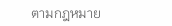ตามกฎหมาย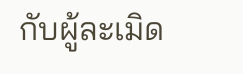กับผู้ละเมิด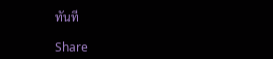ทันที

Share